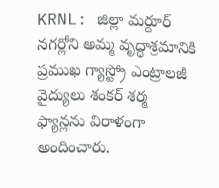KRNL: జిల్లా మర్దూర్ నగర్లోని అమ్మ వృద్ధాశ్రమానికి ప్రముఖ గ్యాస్ట్రో ఎంట్రాలజీ వైద్యులు శంకర్ శర్మ ఫ్యాన్లను విరాళంగా అందించారు.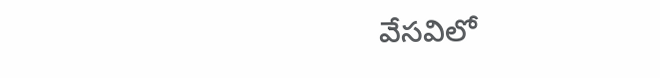వేసవిలో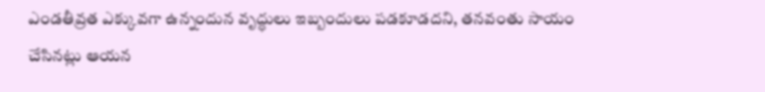ఎండతీవ్రత ఎక్కువగా ఉన్నందున వృద్ధులు ఇబ్బందులు పడకూడదని, తనవంతు సాయం చేసినట్లు ఆయన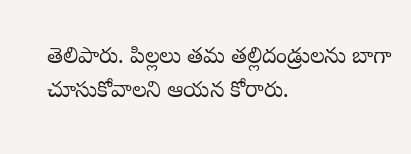తెలిపారు. పిల్లలు తమ తల్లిదండ్రులను బాగా చూసుకోవాలని ఆయన కోరారు.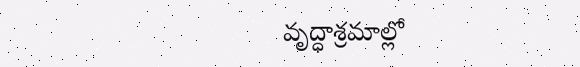వృద్ధాశ్రమాల్లో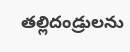తల్లిదండ్రులను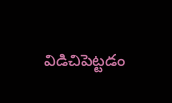విడిచిపెట్టడం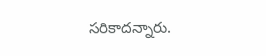సరికాదన్నారు.